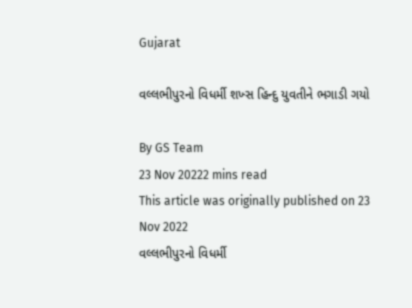Gujarat

વલ્લભીપુરનો વિધર્મી શખ્સ હિન્દુ યુવતીને ભગાડી ગયો

By GS Team
23 Nov 20222 mins read
This article was originally published on 23 Nov 2022
વલ્લભીપુરનો વિધર્મી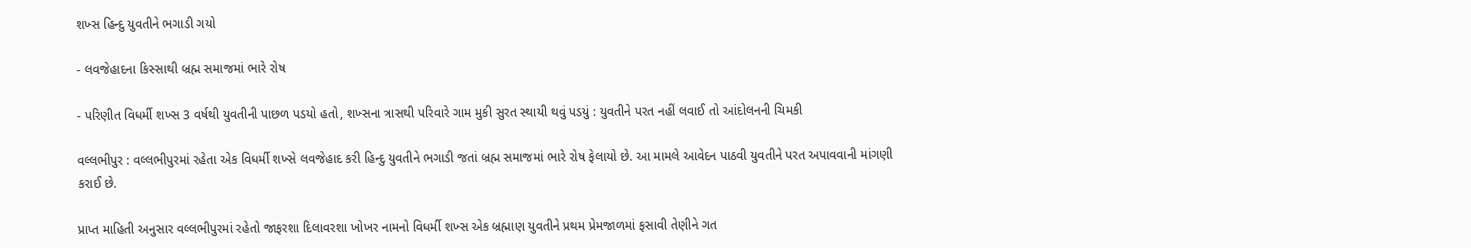શખ્સ હિન્દુ યુવતીને ભગાડી ગયો

- લવજેહાદના કિસ્સાથી બ્રહ્મ સમાજમાં ભારે રોષ

- પરિણીત વિધર્મી શખ્સ 3 વર્ષથી યુવતીની પાછળ પડયો હતો, શખ્સના ત્રાસથી પરિવારે ગામ મુકી સુરત સ્થાયી થવું પડયું : યુવતીને પરત નહીં લવાઈ તો આંદોલનની ચિમકી

વલ્લભીપુર : વલ્લભીપુરમાં રહેતા એક વિધર્મી શખ્સે લવજેહાદ કરી હિન્દુ યુવતીને ભગાડી જતાં બ્રહ્મ સમાજમાં ભારે રોષ ફેલાયો છે. આ મામલે આવેદન પાઠવી યુવતીને પરત અપાવવાની માંગણી કરાઈ છે.

પ્રાપ્ત માહિતી અનુસાર વલ્લભીપુરમાં રહેતો જાફરશા દિલાવરશા ખોખર નામનો વિધર્મી શખ્સ એક બ્રહ્માણ યુવતીને પ્રથમ પ્રેમજાળમાં ફસાવી તેણીને ગત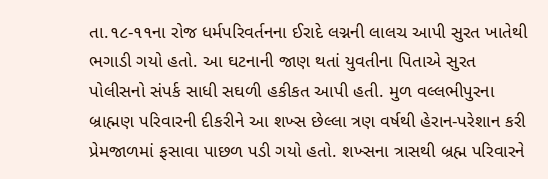તા.૧૮-૧૧ના રોજ ધર્મપરિવર્તનના ઈરાદે લગ્નની લાલચ આપી સુરત ખાતેથી ભગાડી ગયો હતો. આ ઘટનાની જાણ થતાં યુવતીના પિતાએ સુરત પોલીસનો સંપર્ક સાધી સઘળી હકીકત આપી હતી. મુળ વલ્લભીપુરના બ્રાહ્મણ પરિવારની દીકરીને આ શખ્સ છેલ્લા ત્રણ વર્ષથી હેરાન-પરેશાન કરી પ્રેમજાળમાં ફસાવા પાછળ પડી ગયો હતો. શખ્સના ત્રાસથી બ્રહ્મ પરિવારને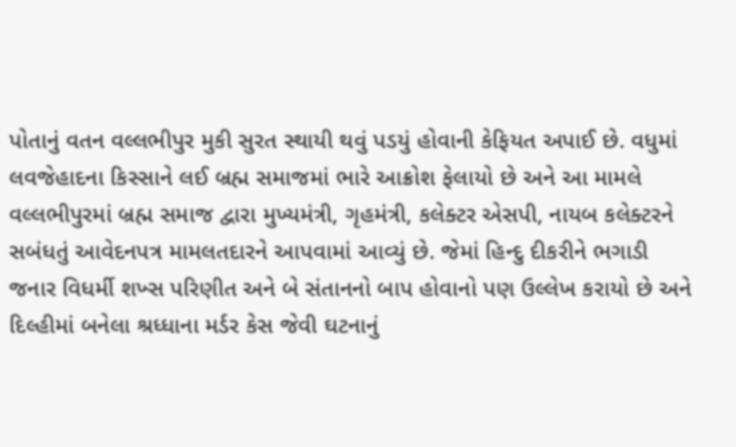પોતાનું વતન વલ્લભીપુર મુકી સુરત સ્થાયી થવું પડયું હોવાની કેફિયત અપાઈ છે. વધુમાં લવજેહાદના કિસ્સાને લઈ બ્રહ્મ સમાજમાં ભારે આક્રોશ ફેલાયો છે અને આ મામલે વલ્લભીપુરમાં બ્રહ્મ સમાજ દ્વારા મુખ્યમંત્રી, ગૃહમંત્રી, કલેક્ટર એસપી, નાયબ કલેક્ટરને સબંધતું આવેદનપત્ર મામલતદારને આપવામાં આવ્યું છે. જેમાં હિન્દુ દીકરીને ભગાડી જનાર વિધર્મી શખ્સ પરિણીત અને બે સંતાનનો બાપ હોવાનો પણ ઉલ્લેખ કરાયો છે અને દિલ્હીમાં બનેલા શ્રધ્ધાના મર્ડર કેસ જેવી ઘટનાનું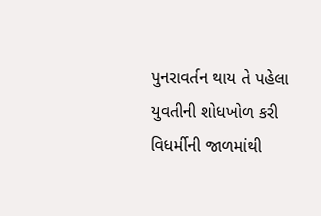પુનરાવર્તન થાય તે પહેલા યુવતીની શોધખોળ કરી વિધર્મીની જાળમાંથી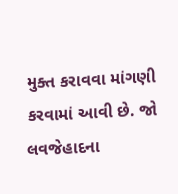મુક્ત કરાવવા માંગણી કરવામાં આવી છે. જો લવજેહાદના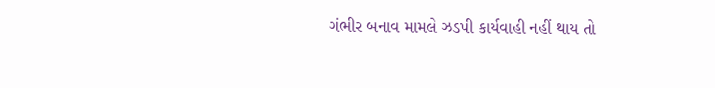ગંભીર બનાવ મામલે ઝડપી કાર્યવાહી નહીં થાય તો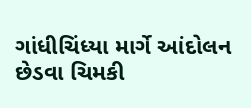ગાંધીચિંધ્યા માર્ગે આંદોલન છેડવા ચિમકી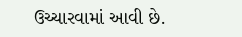ઉચ્ચારવામાં આવી છે.